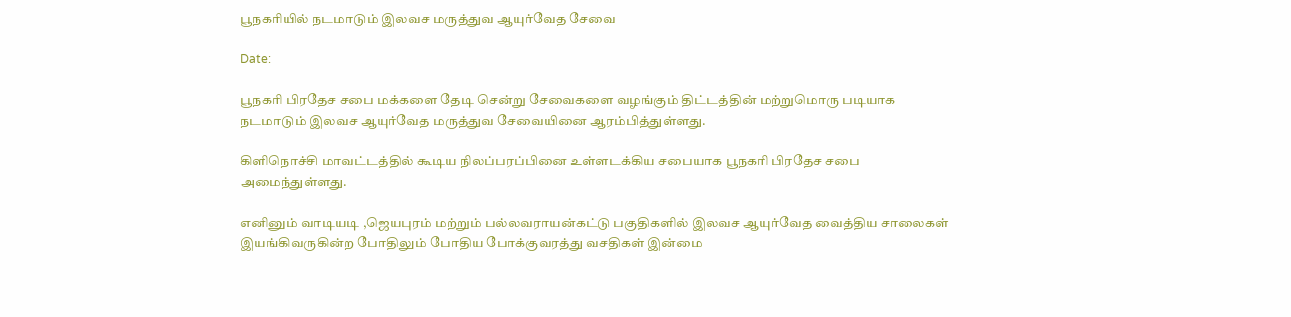பூநகரியில் நடமாடும் இலவச மருத்துவ ஆயுர்வேத சேவை

Date:

பூநகரி பிரதேச சபை மக்களை தேடி சென்று சேவைகளை வழங்கும் திட்டத்தின் மற்றுமொரு படியாக நடமாடும் இலவச ஆயுர்வேத மருத்துவ சேவையினை ஆரம்பித்துள்ளது.

கிளிநொச்சி மாவட்டத்தில் கூடிய நிலப்பரப்பினை உள்ளடக்கிய சபையாக பூநகரி பிரதேச சபை அமைந்துள்ளது.

எனினும் வாடியடி ,ஜெயபுரம் மற்றும் பல்லவராயன்கட்டு பகுதிகளில் இலவச ஆயுர்வேத வைத்திய சாலைகள் இயங்கிவருகின்ற போதிலும் போதிய போக்குவரத்து வசதிகள் இன்மை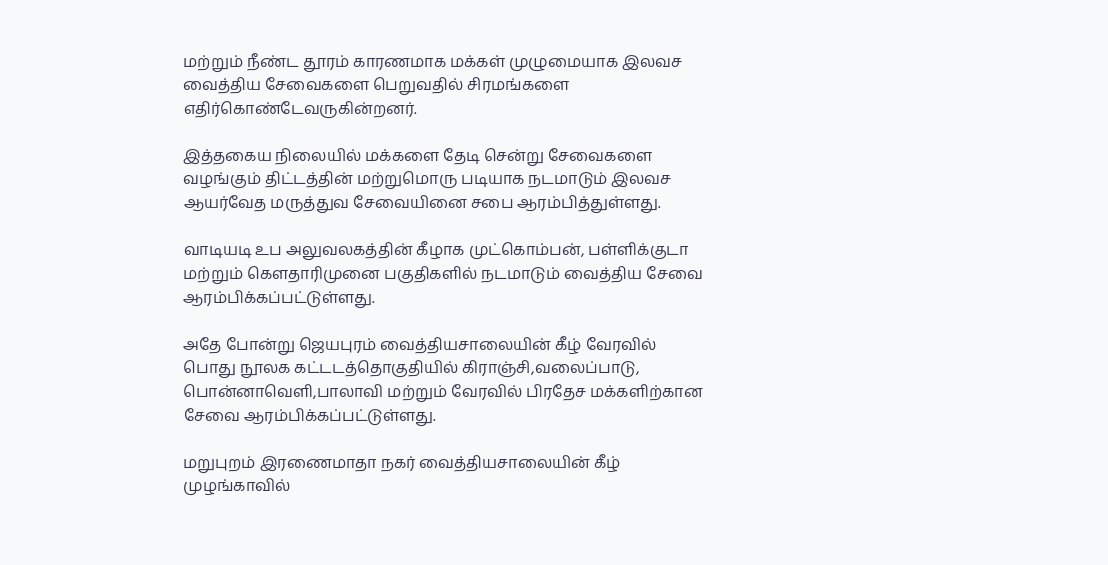மற்றும் நீண்ட தூரம் காரணமாக மக்கள் முழுமையாக இலவச வைத்திய சேவைகளை பெறுவதில் சிரமங்களை எதிர்கொண்டேவருகின்றனர்.

இத்தகைய நிலையில் மக்களை தேடி சென்று சேவைகளை வழங்கும் திட்டத்தின் மற்றுமொரு படியாக நடமாடும் இலவச ஆயர்வேத மருத்துவ சேவையினை சபை ஆரம்பித்துள்ளது.

வாடியடி உப அலுவலகத்தின் கீழாக முட்கொம்பன், பள்ளிக்குடா மற்றும் கௌதாரிமுனை பகுதிகளில் நடமாடும் வைத்திய சேவை ஆரம்பிக்கப்பட்டுள்ளது.

அதே போன்று ஜெயபுரம் வைத்தியசாலையின் கீழ் வேரவில் பொது நூலக கட்டடத்தொகுதியில் கிராஞ்சி,வலைப்பாடு, பொன்னாவெளி,பாலாவி மற்றும் வேரவில் பிரதேச மக்களிற்கான சேவை ஆரம்பிக்கப்பட்டுள்ளது.

மறுபுறம் இரணைமாதா நகர் வைத்தியசாலையின் கீழ் முழங்காவில்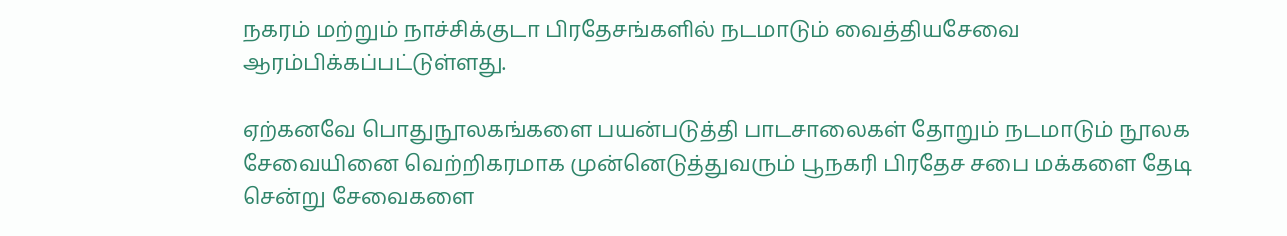நகரம் மற்றும் நாச்சிக்குடா பிரதேசங்களில் நடமாடும் வைத்தியசேவை ஆரம்பிக்கப்பட்டுள்ளது.

ஏற்கனவே பொதுநூலகங்களை பயன்படுத்தி பாடசாலைகள் தோறும் நடமாடும் நூலக சேவையினை வெற்றிகரமாக முன்னெடுத்துவரும் பூநகரி பிரதேச சபை மக்களை தேடி சென்று சேவைகளை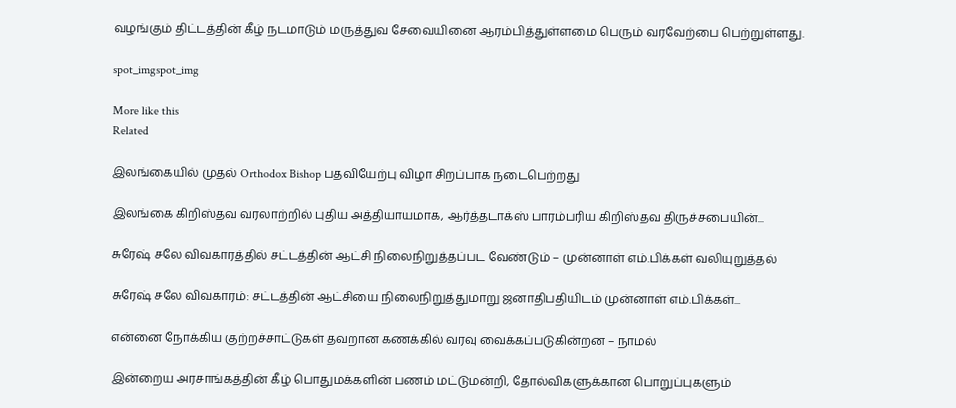வழங்கும் திட்டத்தின் கீழ் நடமாடும் மருத்துவ சேவையினை ஆரம்பித்துள்ளமை பெரும் வரவேற்பை பெற்றுள்ளது.

spot_imgspot_img

More like this
Related

இலங்கையில் முதல் Orthodox Bishop பதவியேற்பு விழா சிறப்பாக நடைபெற்றது

இலங்கை கிறிஸ்தவ வரலாற்றில் புதிய அத்தியாயமாக, ஆர்த்தடாக்ஸ் பாரம்பரிய கிறிஸ்தவ திருச்சபையின்...

சுரேஷ் சலே விவகாரத்தில் சட்டத்தின் ஆட்சி நிலைநிறுத்தப்பட வேண்டும் – முன்னாள் எம்.பிக்கள் வலியுறுத்தல்

சுரேஷ் சலே விவகாரம்: சட்டத்தின் ஆட்சியை நிலைநிறுத்துமாறு ஜனாதிபதியிடம் முன்னாள் எம்.பிக்கள்...

என்னை நோக்கிய குற்றச்சாட்டுகள் தவறான கணக்கில் வரவு வைக்கப்படுகின்றன – நாமல்

இன்றைய அரசாங்கத்தின் கீழ் பொதுமக்களின் பணம் மட்டுமன்றி, தோல்விகளுக்கான பொறுப்புகளும்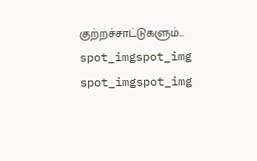குற்றச்சாட்டுகளும்...
spot_imgspot_img
spot_imgspot_img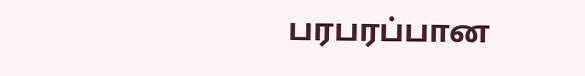பரபரப்பான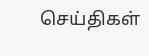செய்திகள்